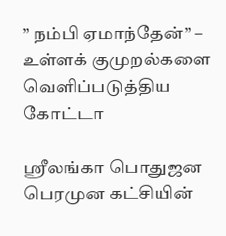” நம்பி ஏமாந்தேன்” – உள்ளக் குமுறல்களை வெளிப்படுத்திய கோட்டா

ஶ்ரீலங்கா பொதுஜன பெரமுன கட்சியின்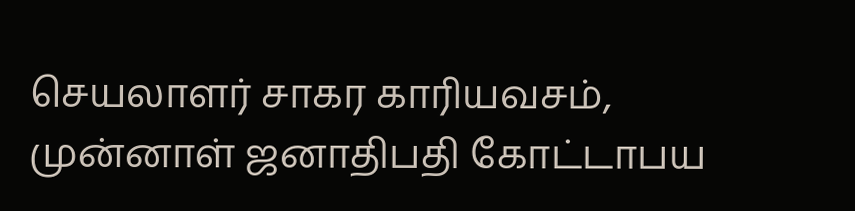செயலாளர் சாகர காரியவசம், முன்னாள் ஜனாதிபதி கோட்டாபய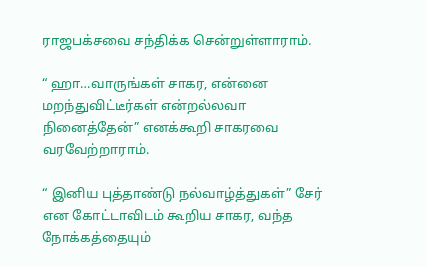ராஜபக்சவை சந்திக்க சென்றுள்ளாராம்.

“ ஹா…வாருங்கள் சாகர, என்னை மறந்துவிட்டீர்கள் என்றல்லவா நினைத்தேன்” எனக்கூறி சாகரவை வரவேற்றாராம்.

“ இனிய புத்தாண்டு நல்வாழ்த்துகள்” சேர் என கோட்டாவிடம் கூறிய சாகர, வந்த நோக்கத்தையும்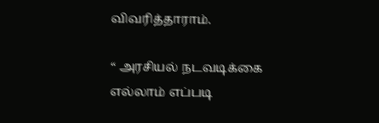விவரித்தாராம்.

“ அரசியல் நடவடிக்கை எல்லாம் எப்படி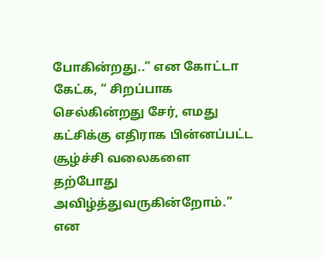போகின்றது..” என கோட்டா கேட்க, “ சிறப்பாக செல்கின்றது சேர், எமது கட்சிக்கு எதிராக பின்னப்பட்ட சூழ்ச்சி வலைகளை தற்போது அவிழ்த்துவருகின்றோம்.” என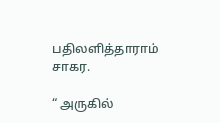பதிலளித்தாராம் சாகர.

“ அருகில்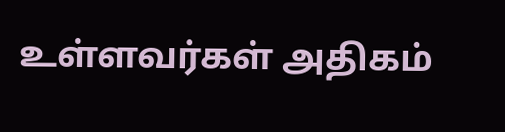உள்ளவர்கள் அதிகம்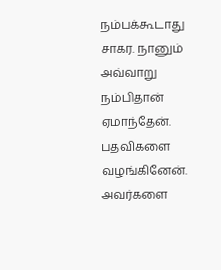நம்பக்கூடாது சாகர. நானும் அவ்வாறு நம்பிதான் ஏமாந்தேன். பதவிகளை வழங்கினேன். அவர்களை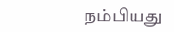நம்பியது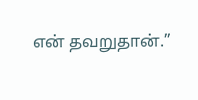என் தவறுதான்.”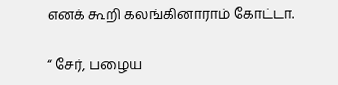எனக் கூறி கலங்கினாராம் கோட்டா.

“ சேர், பழைய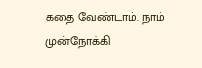கதை வேண்டாம். நாம் முன்நோக்கி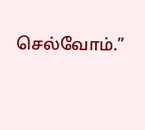செல்வோம்.”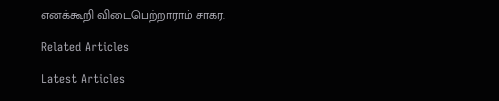எனக்கூறி விடைபெற்றாராம் சாகர.

Related Articles

Latest Articles